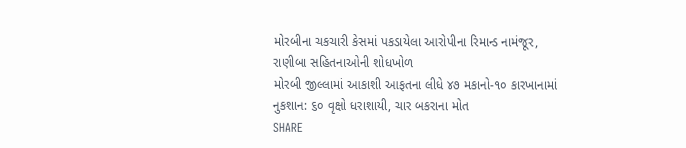મોરબીના ચકચારી કેસમાં પકડાયેલા આરોપીના રિમાન્ડ નામંજૂર, રાણીબા સહિતનાઓની શોધખોળ
મોરબી જીલ્લામાં આકાશી આફતના લીધે ૪૭ મકાનો-૧૦ કારખાનામાં નુકશાન: ૬૦ વૃક્ષો ધરાશાયી, ચાર બકરાના મોત
SHARE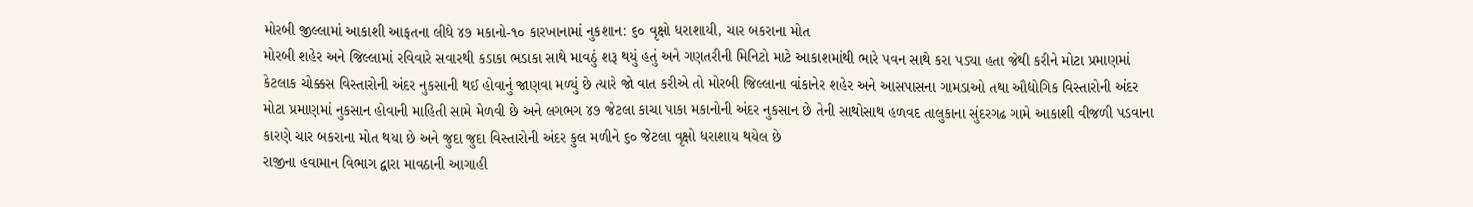મોરબી જીલ્લામાં આકાશી આફતના લીધે ૪૭ મકાનો-૧૦ કારખાનામાં નુકશાન: ૬૦ વૃક્ષો ધરાશાયી, ચાર બકરાના મોત
મોરબી શહેર અને જિલ્લામાં રવિવારે સવારથી કડાકા ભડાકા સાથે માવઠું શરૂ થયું હતું અને ગણતરીની મિનિટો માટે આકાશમાંથી ભારે પવન સાથે કરા પડ્યા હતા જેથી કરીને મોટા પ્રમાણમાં કેટલાક ચોક્કસ વિસ્તારોની અંદર નુકસાની થઈ હોવાનું જાણવા મળ્યું છે ત્યારે જો વાત કરીએ તો મોરબી જિલ્લાના વાંકાનેર શહેર અને આસપાસના ગામડાઓ તથા ઔદ્યોગિક વિસ્તારોની અંદર મોટા પ્રમાણમાં નુકસાન હોવાની માહિતી સામે મેળવી છે અને લગભગ ૪૭ જેટલા કાચા પાકા મકાનોની અંદર નુકસાન છે તેની સાથોસાથ હળવદ તાલુકાના સુંદરગઢ ગામે આકાશી વીજળી પડવાના કારણે ચાર બકરાના મોત થયા છે અને જુદા જુદા વિસ્તારોની અંદર કુલ મળીને ૬૦ જેટલા વૃક્ષો ધરાશાય થયેલ છે
રાજીના હવામાન વિભાગ દ્વારા માવઠાની આગાહી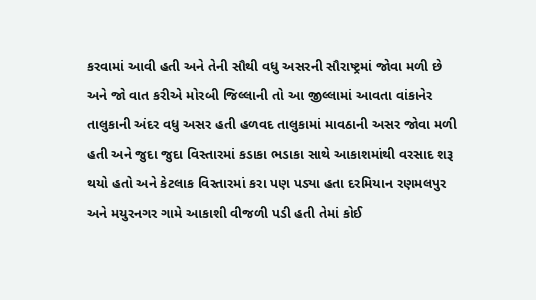કરવામાં આવી હતી અને તેની સૌથી વધુ અસરની સૌરાષ્ટ્રમાં જોવા મળી છે અને જો વાત કરીએ મોરબી જિલ્લાની તો આ જીલ્લામાં આવતા વાંકાનેર તાલુકાની અંદર વધુ અસર હતી હળવદ તાલુકામાં માવઠાની અસર જોવા મળી હતી અને જુદા જુદા વિસ્તારમાં કડાકા ભડાકા સાથે આકાશમાંથી વરસાદ શરૂ થયો હતો અને કેટલાક વિસ્તારમાં કરા પણ પડ્યા હતા દરમિયાન રણમલપુર અને મયુરનગર ગામે આકાશી વીજળી પડી હતી તેમાં કોઈ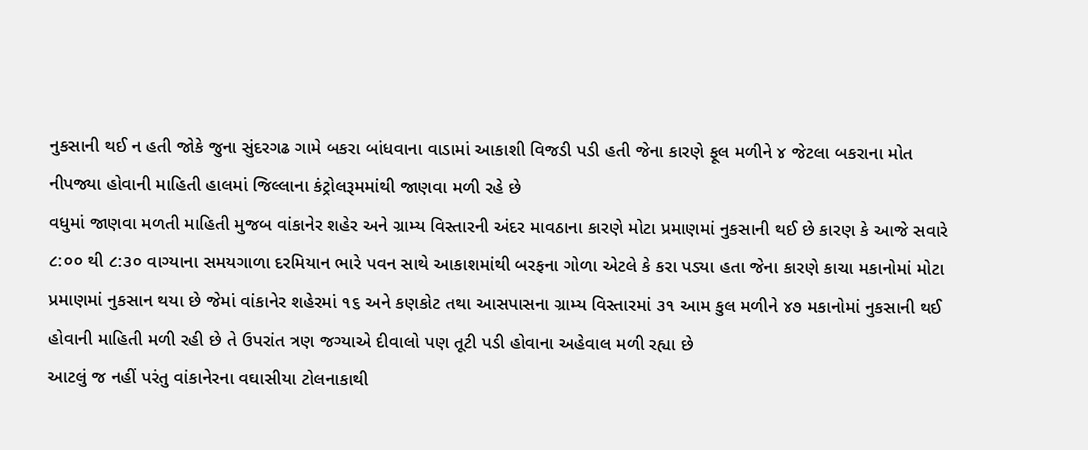નુકસાની થઈ ન હતી જોકે જુના સુંદરગઢ ગામે બકરા બાંધવાના વાડામાં આકાશી વિજડી પડી હતી જેના કારણે ફૂલ મળીને ૪ જેટલા બકરાના મોત નીપજ્યા હોવાની માહિતી હાલમાં જિલ્લાના કંટ્રોલરૂમમાંથી જાણવા મળી રહે છે
વધુમાં જાણવા મળતી માહિતી મુજબ વાંકાનેર શહેર અને ગ્રામ્ય વિસ્તારની અંદર માવઠાના કારણે મોટા પ્રમાણમાં નુકસાની થઈ છે કારણ કે આજે સવારે ૮:૦૦ થી ૮:૩૦ વાગ્યાના સમયગાળા દરમિયાન ભારે પવન સાથે આકાશમાંથી બરફના ગોળા એટલે કે કરા પડ્યા હતા જેના કારણે કાચા મકાનોમાં મોટા પ્રમાણમાં નુકસાન થયા છે જેમાં વાંકાનેર શહેરમાં ૧૬ અને કણકોટ તથા આસપાસના ગ્રામ્ય વિસ્તારમાં ૩૧ આમ કુલ મળીને ૪૭ મકાનોમાં નુકસાની થઈ હોવાની માહિતી મળી રહી છે તે ઉપરાંત ત્રણ જગ્યાએ દીવાલો પણ તૂટી પડી હોવાના અહેવાલ મળી રહ્યા છે
આટલું જ નહીં પરંતુ વાંકાનેરના વઘાસીયા ટોલનાકાથી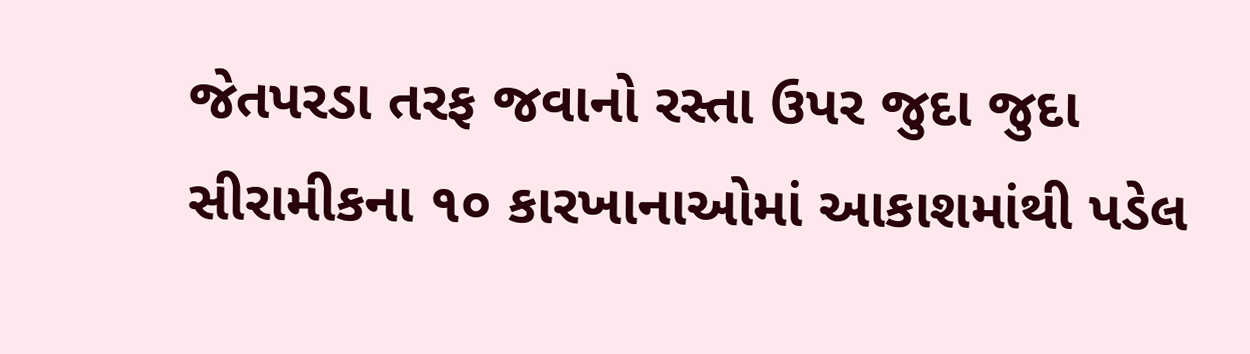જેતપરડા તરફ જવાનો રસ્તા ઉપર જુદા જુદા સીરામીકના ૧૦ કારખાનાઓમાં આકાશમાંથી પડેલ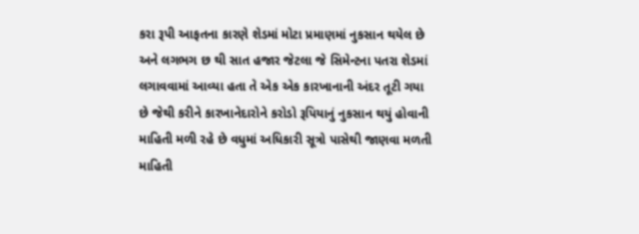કરા રૂપી આફતના કારણે શેડમાં મોટા પ્રમાણમાં નુકસાન થયેલ છે અને લગભગ છ થી સાત હજાર જેટલા જે સિમેન્ટના પતરા શેડમાં લગાવવામાં આવ્યા હતા તે એક એક કારખાનાની અંદર તૂટી ગયા છે જેથી કરીને કારખાનેદારોને કરોડો રૂપિયાનું નુકસાન થયું હોવાની માહિતી મળી રહે છે વધુમાં અધિકારી સૂત્રો પાસેથી જાણવા મળતી માહિતી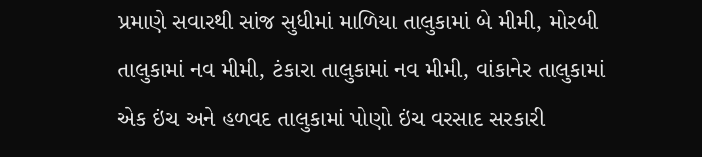પ્રમાણે સવારથી સાંજ સુધીમાં માળિયા તાલુકામાં બે મીમી, મોરબી તાલુકામાં નવ મીમી, ટંકારા તાલુકામાં નવ મીમી, વાંકાનેર તાલુકામાં એક ઇંચ અને હળવદ તાલુકામાં પોણો ઇંચ વરસાદ સરકારી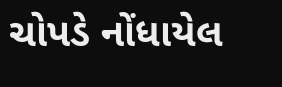ચોપડે નોંધાયેલ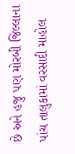છે અને હજુ પણ મોરબી જિલ્લાના પાંચ તાલુકામાં વરસાદી માહોલ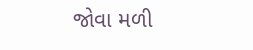જોવા મળી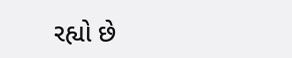રહ્યો છે